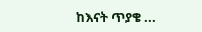ከእናት ጥያቄ ...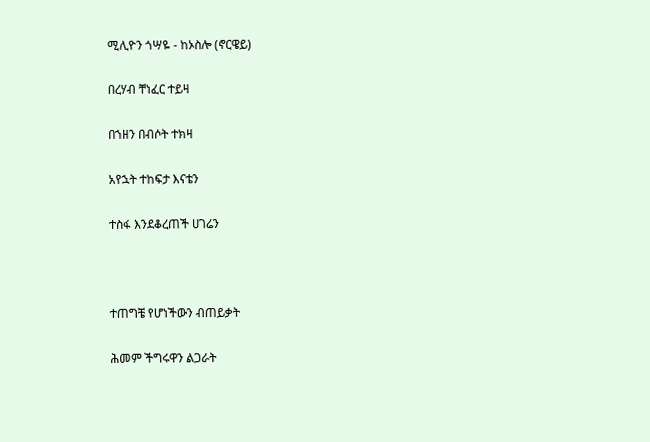ሚሊዮን ጎሣዬ - ከኦስሎ (ኖርዌይ)

በረሃብ ቸነፈር ተይዛ

በኀዘን በብሶት ተክዛ

አየኋት ተከፍታ እናቴን

ተስፋ እንደቆረጠች ሀገሬን



ተጠግቼ የሆነችውን ብጠይቃት

ሕመም ችግሩዋን ልጋራት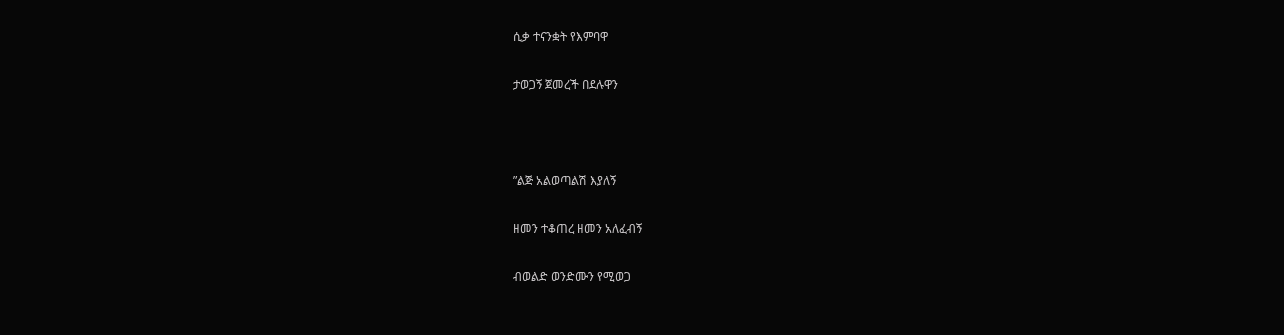ሲቃ ተናንቋት የእምባዋ

ታወጋኝ ጀመረች በደሉዋን



”ልጅ አልወጣልሽ እያለኝ

ዘመን ተቆጠረ ዘመን አለፈብኝ

ብወልድ ወንድሙን የሚወጋ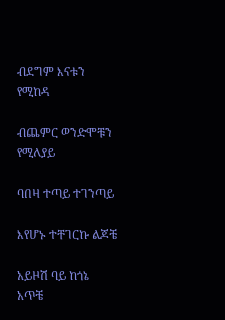ብደግም እናቱን የሚከዳ

ብጨምር ወንድሞቹን የሚለያይ

ባበዛ ተጣይ ተገንጣይ

እየሆኑ ተቸገርኩ ልጆቼ

አይዞሽ ባይ ከጎኔ አጥቼ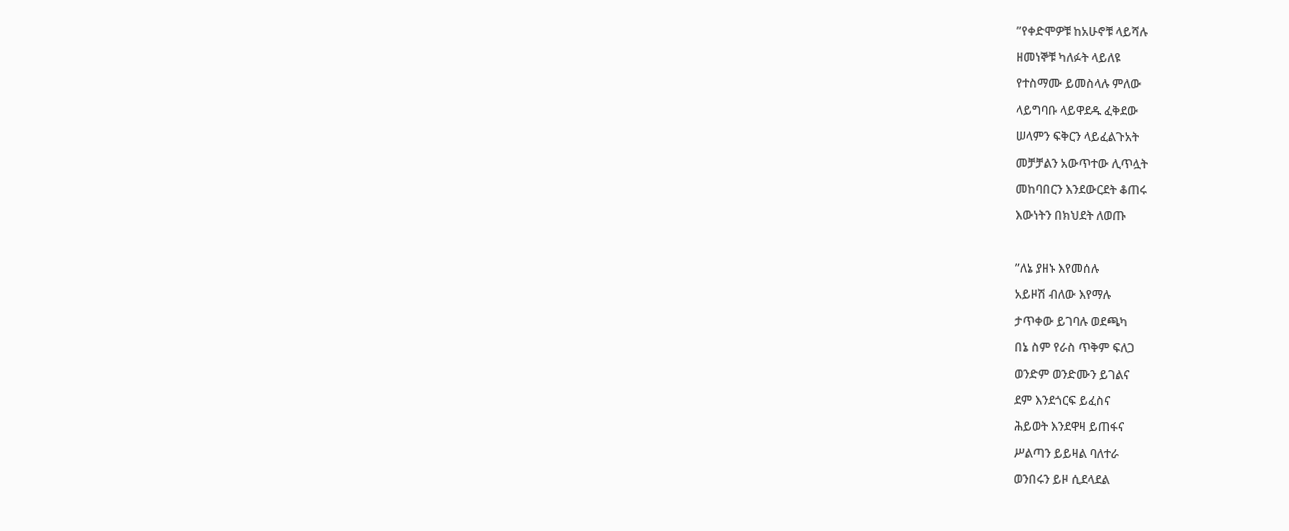”የቀድሞዎቹ ከአሁኖቹ ላይሻሉ

ዘመነኞቹ ካለፉት ላይለዩ

የተስማሙ ይመስላሉ ምለው

ላይግባቡ ላይዋደዱ ፈቅደው

ሠላምን ፍቅርን ላይፈልጉአት

መቻቻልን አውጥተው ሊጥሏት

መከባበርን እንደውርደት ቆጠሩ

እውነትን በክህደት ለወጡ



”ለኔ ያዘኑ እየመሰሉ

አይዞሽ ብለው እየማሉ

ታጥቀው ይገባሉ ወደጫካ

በኔ ስም የራስ ጥቅም ፍለጋ

ወንድም ወንድሙን ይገልና

ደም እንደጎርፍ ይፈስና

ሕይወት እንደዋዛ ይጠፋና

ሥልጣን ይይዛል ባለተራ

ወንበሩን ይዞ ሲደላደል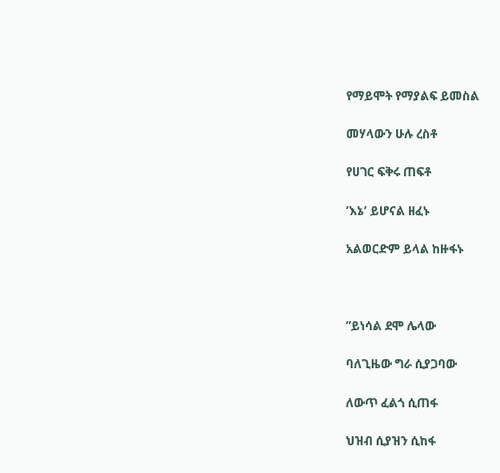የማይሞት የማያልፍ ይመስል

መሃላውን ሁሉ ረስቶ

የሀገር ፍቅሩ ጠፍቶ

’እኔ’ ይሆናል ዘፈኑ

አልወርድም ይላል ከዙፋኑ



”ይነሳል ደሞ ሌላው

ባለጊዜው ግራ ሲያጋባው

ለውጥ ፈልጎ ሲጠፋ

ህዝብ ሲያዝን ሲከፋ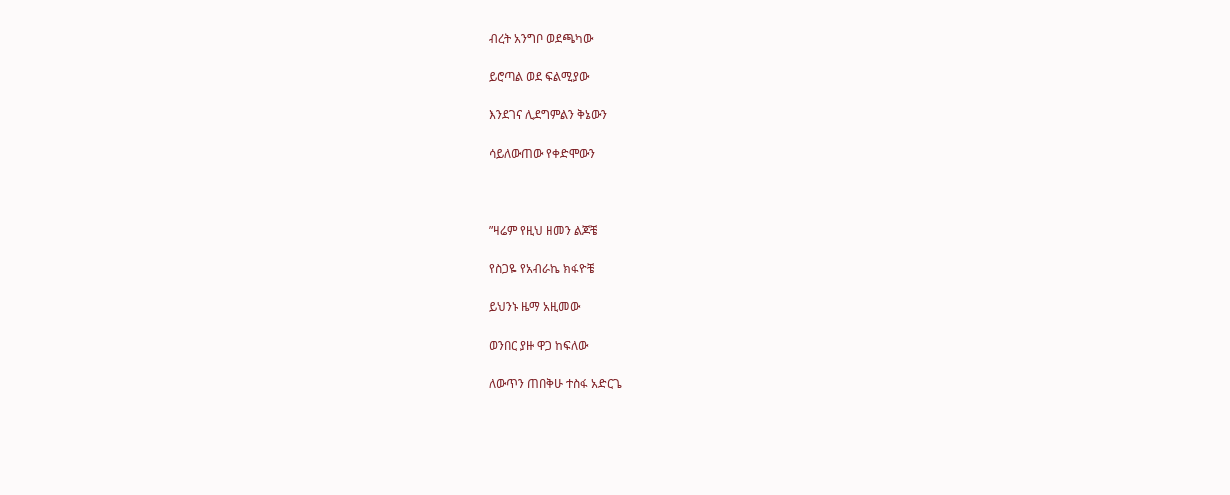ብረት አንግቦ ወደጫካው

ይሮጣል ወደ ፍልሚያው

እንደገና ሊደግምልን ቅኔውን

ሳይለውጠው የቀድሞውን



”ዛሬም የዚህ ዘመን ልጆቼ

የስጋዬ የአብራኬ ክፋዮቼ

ይህንኑ ዜማ አዚመው

ወንበር ያዙ ዋጋ ከፍለው

ለውጥን ጠበቅሁ ተስፋ አድርጌ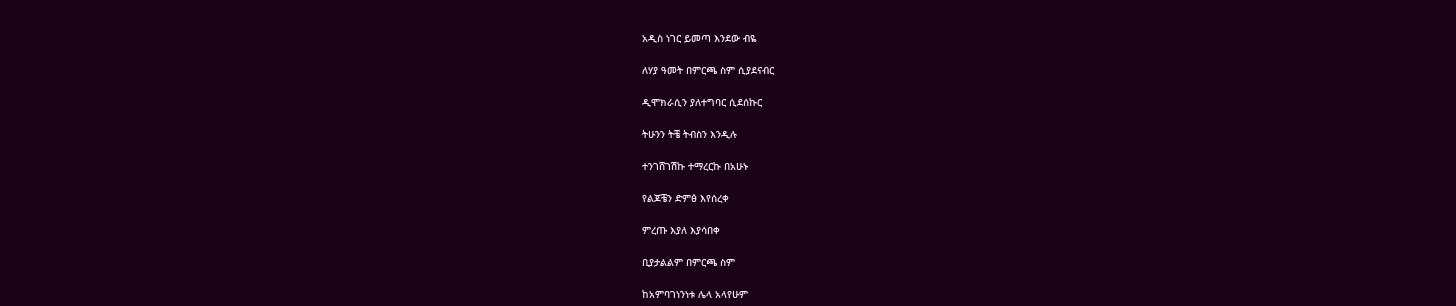አዲስ ነገር ይመጣ እንደው ብዬ

ለሃያ ዓመት በምርጫ ስም ሲያደናብር

ዲሞክራሲን ያለተግባር ሲደሰኩር

ትሁንን ትቼ ትብስን እንዲሉ

ተንገሸገሽኩ ተማረርኩ በአሁኑ

የልጆቼን ድምፅ እየሰረቀ

ምረጡ እያለ እያሳበቀ

ቢያታልልም በምርጫ ስም

ከአምባገነንነቱ ሌላ አላየሁም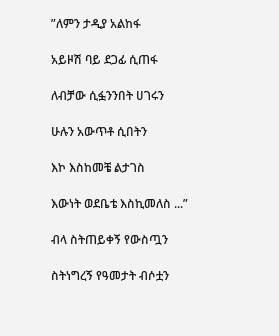”ለምን ታዲያ አልከፋ

አይዞሽ ባይ ደጋፊ ሲጠፋ

ለብቻው ሲፏንንበት ሀገሩን

ሁሉን አውጥቶ ሲበትን

እኮ እስከመቼ ልታገስ

እውነት ወደቤቴ እስኪመለስ ...”

ብላ ስትጠይቀኝ የውስጧን

ስትነግረኝ የዓመታት ብሶቷን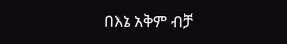በእኔ አቅም ብቻ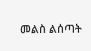መልስ ልሰጣት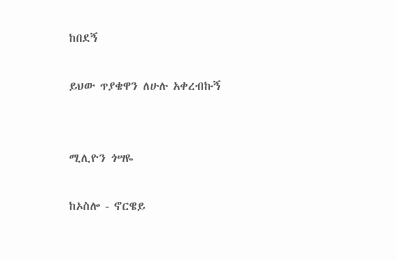ከበደኝ

ይህው ጥያቄዋን ለሁሉ አቀረብኩኝ


ሚሊዮን ጎሣዬ

ከኦስሎ - ኖርዌይ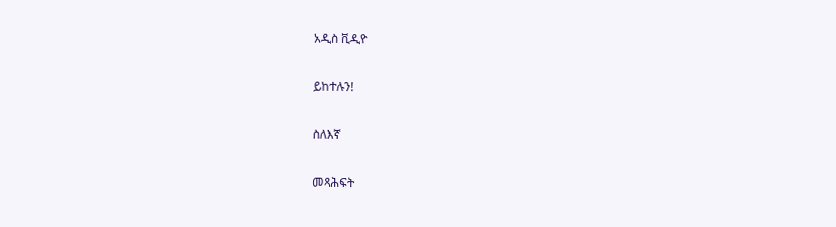አዲስ ቪዲዮ

ይከተሉን!

ስለእኛ

መጻሕፍት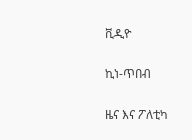ቪዲዮ

ኪነ-ጥበብ

ዜና እና ፖለቲካ